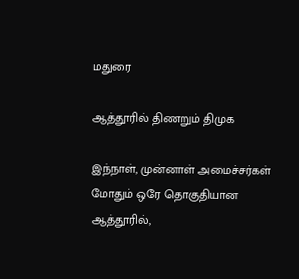மதுரை

ஆத்தூரில் திணறும் திமுக

இந்நாள், முன்னாள் அமைச்சர்கள் மோதும் ஒரே தொகுதியான ஆத்தூரில்,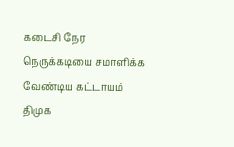கடைசி நேர நெருக்கடியை சமாளிக்க வேண்டிய கட்டாயம் திமுக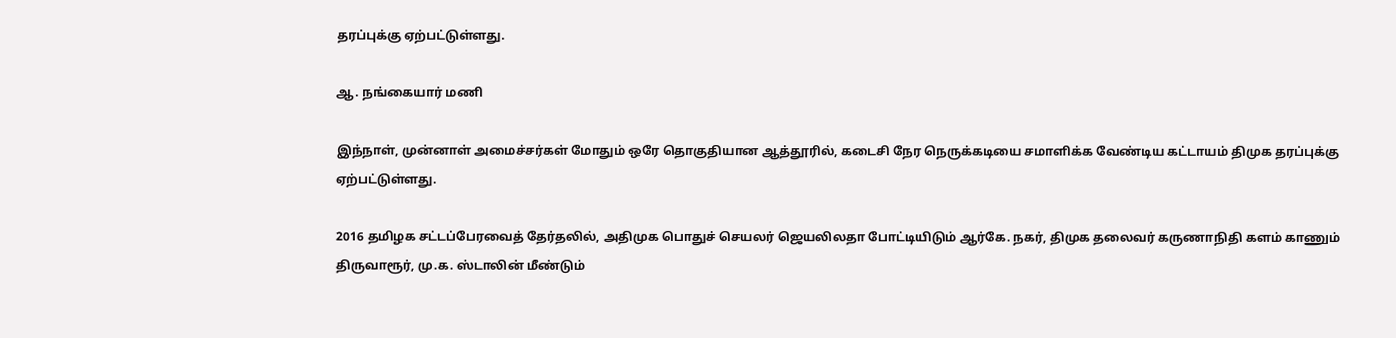தரப்புக்கு ஏற்பட்டுள்ளது.

ஆ. நங்கையார் மணி

இந்நாள், முன்னாள் அமைச்சர்கள் மோதும் ஒரே தொகுதியான ஆத்தூரில், கடைசி நேர நெருக்கடியை சமாளிக்க வேண்டிய கட்டாயம் திமுக தரப்புக்கு ஏற்பட்டுள்ளது.

2016 தமிழக சட்டப்பேரவைத் தேர்தலில், அதிமுக பொதுச் செயலர் ஜெயலிலதா போட்டியிடும் ஆர்கே. நகர், திமுக தலைவர் கருணாநிதி களம் காணும் திருவாரூர், மு.க. ஸ்டாலின் மீண்டும்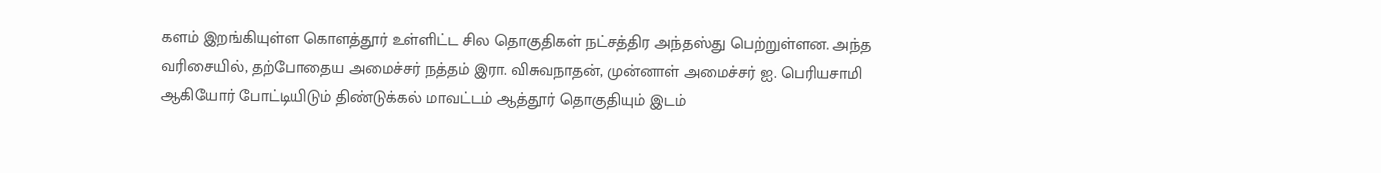களம் இறங்கியுள்ள கொளத்தூர் உள்ளிட்ட சில தொகுதிகள் நட்சத்திர அந்தஸ்து பெற்றுள்ளன. அந்த வரிசையில், தற்போதைய அமைச்சர் நத்தம் இரா. விசுவநாதன், முன்னாள் அமைச்சர் ஐ. பெரியசாமி ஆகியோர் போட்டியிடும் திண்டுக்கல் மாவட்டம் ஆத்தூர் தொகுதியும் இடம்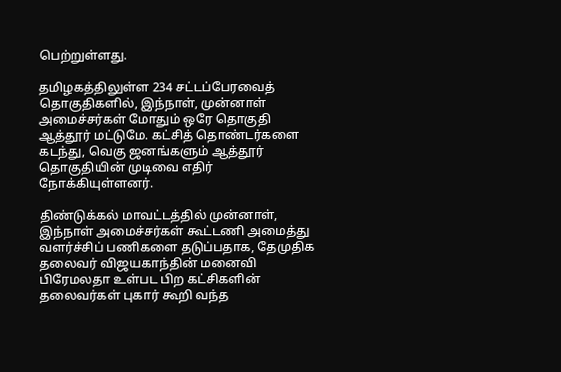பெற்றுள்ளது.

தமிழகத்திலுள்ள 234 சட்டப்பேரவைத் தொகுதிகளில், இந்நாள், முன்னாள் அமைச்சர்கள் மோதும் ஒரே தொகுதி ஆத்தூர் மட்டுமே. கட்சித் தொண்டர்களை கடந்து, வெகு ஜனங்களும் ஆத்தூர் தொகுதியின் முடிவை எதிர் நோக்கியுள்ளனர்.

திண்டுக்கல் மாவட்டத்தில் முன்னாள், இந்நாள் அமைச்சர்கள் கூட்டணி அமைத்து வளர்ச்சிப் பணிகளை தடுப்பதாக, தேமுதிக தலைவர் விஜயகாந்தின் மனைவி பிரேமலதா உள்பட பிற கட்சிகளின் தலைவர்கள் புகார் கூறி வந்த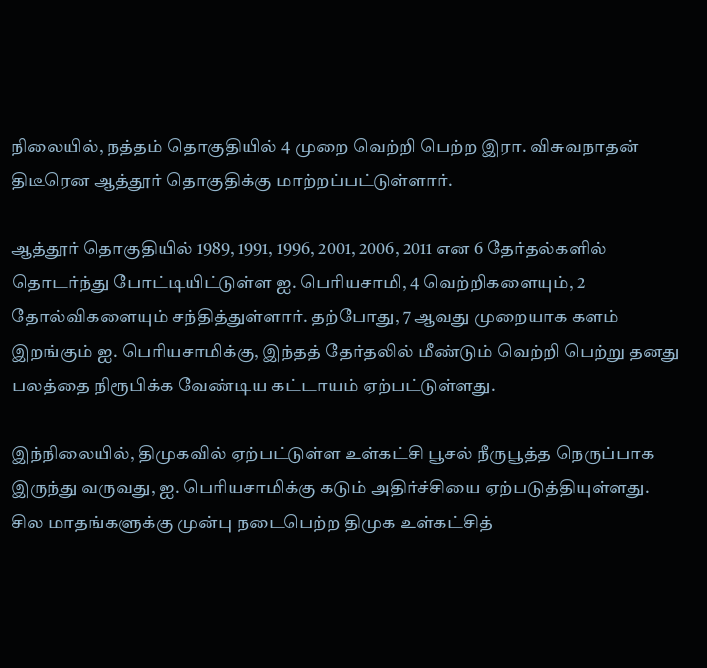நிலையில், நத்தம் தொகுதியில் 4 முறை வெற்றி பெற்ற இரா. விசுவநாதன் திடீரென ஆத்தூர் தொகுதிக்கு மாற்றப்பட்டுள்ளார்.

ஆத்தூர் தொகுதியில் 1989, 1991, 1996, 2001, 2006, 2011 என 6 தேர்தல்களில் தொடர்ந்து போட்டியிட்டுள்ள ஐ. பெரியசாமி, 4 வெற்றிகளையும், 2 தோல்விகளையும் சந்தித்துள்ளார். தற்போது, 7 ஆவது முறையாக களம் இறங்கும் ஐ. பெரியசாமிக்கு, இந்தத் தேர்தலில் மீண்டும் வெற்றி பெற்று தனது பலத்தை நிரூபிக்க வேண்டிய கட்டாயம் ஏற்பட்டுள்ளது.

இந்நிலையில், திமுகவில் ஏற்பட்டுள்ள உள்கட்சி பூசல் நீருபூத்த நெருப்பாக இருந்து வருவது, ஐ. பெரியசாமிக்கு கடும் அதிர்ச்சியை ஏற்படுத்தியுள்ளது. சில மாதங்களுக்கு முன்பு நடைபெற்ற திமுக உள்கட்சித்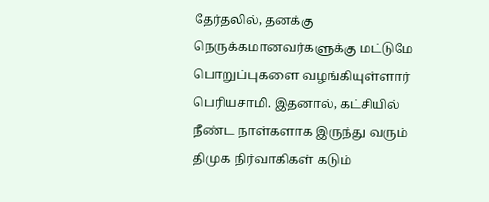தேர்தலில், தனக்கு நெருக்கமானவர்களுக்கு மட்டுமே பொறுப்புகளை வழங்கியுள்ளார் பெரியசாமி. இதனால், கட்சியில் நீண்ட நாள்களாக இருந்து வரும் திமுக நிர்வாகிகள் கடும்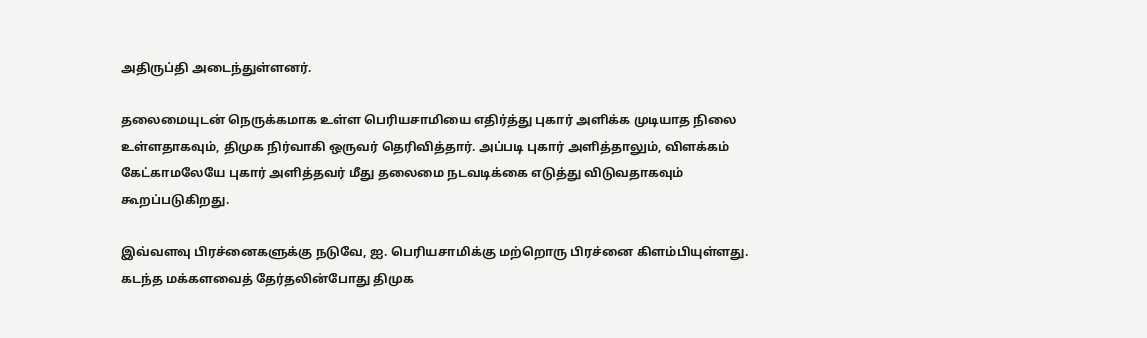அதிருப்தி அடைந்துள்ளனர்.

தலைமையுடன் நெருக்கமாக உள்ள பெரியசாமியை எதிர்த்து புகார் அளிக்க முடியாத நிலை உள்ளதாகவும், திமுக நிர்வாகி ஒருவர் தெரிவித்தார். அப்படி புகார் அளித்தாலும், விளக்கம் கேட்காமலேயே புகார் அளித்தவர் மீது தலைமை நடவடிக்கை எடுத்து விடுவதாகவும் கூறப்படுகிறது.

இவ்வளவு பிரச்னைகளுக்கு நடுவே, ஐ. பெரியசாமிக்கு மற்றொரு பிரச்னை கிளம்பியுள்ளது. கடந்த மக்களவைத் தேர்தலின்போது திமுக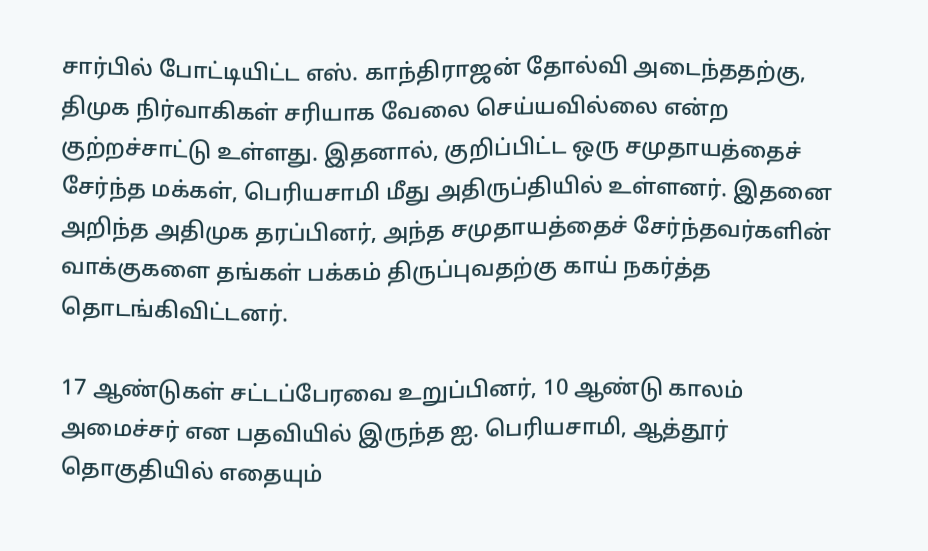சார்பில் போட்டியிட்ட எஸ். காந்திராஜன் தோல்வி அடைந்ததற்கு, திமுக நிர்வாகிகள் சரியாக வேலை செய்யவில்லை என்ற குற்றச்சாட்டு உள்ளது. இதனால், குறிப்பிட்ட ஒரு சமுதாயத்தைச் சேர்ந்த மக்கள், பெரியசாமி மீது அதிருப்தியில் உள்ளனர். இதனை அறிந்த அதிமுக தரப்பினர், அந்த சமுதாயத்தைச் சேர்ந்தவர்களின் வாக்குகளை தங்கள் பக்கம் திருப்புவதற்கு காய் நகர்த்த தொடங்கிவிட்டனர்.

17 ஆண்டுகள் சட்டப்பேரவை உறுப்பினர், 10 ஆண்டு காலம் அமைச்சர் என பதவியில் இருந்த ஐ. பெரியசாமி, ஆத்தூர் தொகுதியில் எதையும்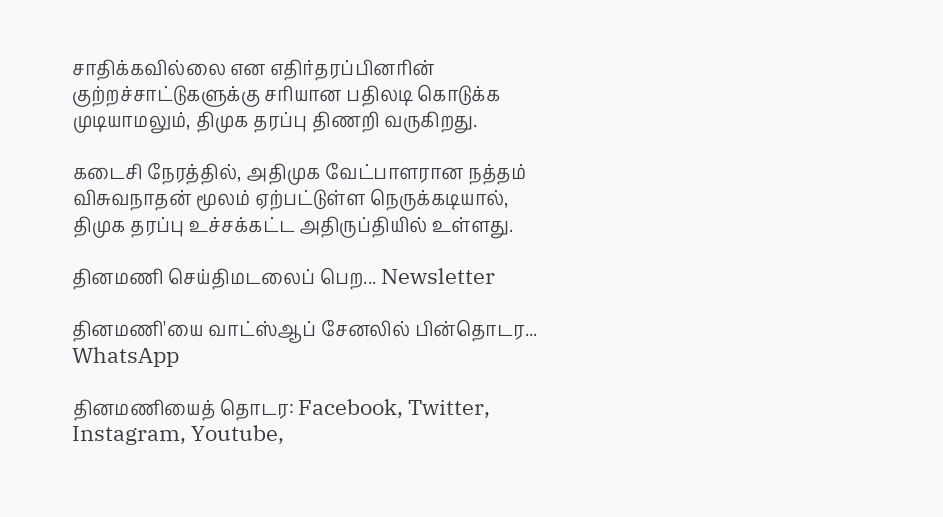சாதிக்கவில்லை என எதிர்தரப்பினரின் குற்றச்சாட்டுகளுக்கு சரியான பதிலடி கொடுக்க முடியாமலும், திமுக தரப்பு திணறி வருகிறது.

கடைசி நேரத்தில், அதிமுக வேட்பாளரான நத்தம் விசுவநாதன் மூலம் ஏற்பட்டுள்ள நெருக்கடியால், திமுக தரப்பு உச்சக்கட்ட அதிருப்தியில் உள்ளது.

தினமணி செய்திமடலைப் பெற... Newsletter

தினமணி'யை வாட்ஸ்ஆப் சேனலில் பின்தொடர... WhatsApp

தினமணியைத் தொடர: Facebook, Twitter, Instagram, Youtube,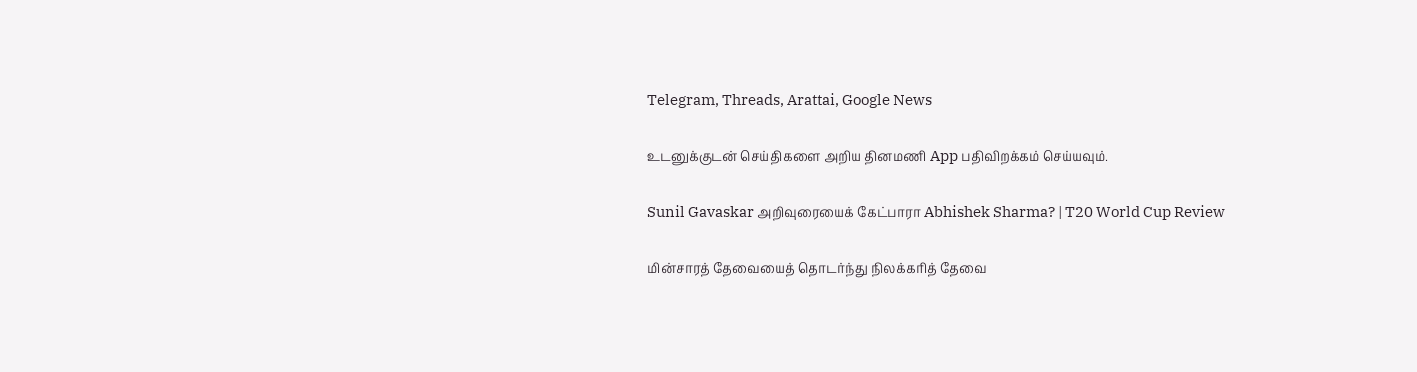Telegram, Threads, Arattai, Google News

உடனுக்குடன் செய்திகளை அறிய தினமணி App பதிவிறக்கம் செய்யவும்.

Sunil Gavaskar அறிவுரையைக் கேட்பாரா Abhishek Sharma? | T20 World Cup Review

மின்சாரத் தேவையைத் தொடர்ந்து நிலக்கரித் தேவை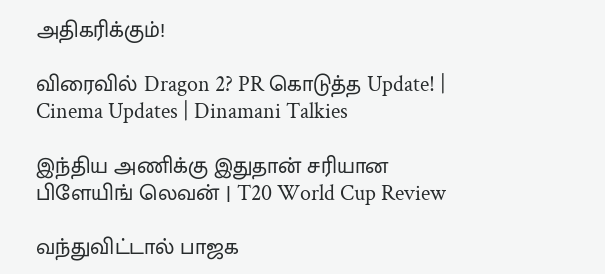அதிகரிக்கும்!

விரைவில் Dragon 2? PR கொடுத்த Update! | Cinema Updates | Dinamani Talkies

இந்திய அணிக்கு இதுதான் சரியான பிளேயிங் லெவன் | T20 World Cup Review

வந்துவிட்டால் பாஜக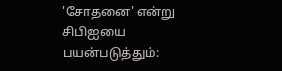'சோதனை' என்று சிபிஐயை பயன்படுத்தும்: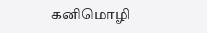கனிமொழி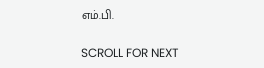எம்.பி.

SCROLL FOR NEXT